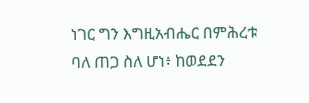ነገር ግን እግዚአብሔር በምሕረቱ ባለ ጠጋ ስለ ሆነ፥ ከወደደን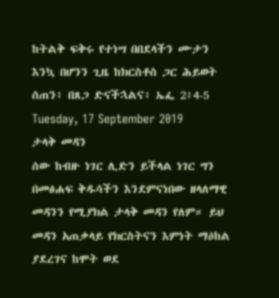ከትልቅ ፍቅሩ የተነሣ በበደላችን ሙታን እንኳ በሆንን ጊዜ ከክርስቶስ ጋር ሕይወት ሰጠን፥ በጸጋ ድናችኋልና፥ ኤፌ 2፥4-5
Tuesday, 17 September 2019
ታላቅ መዳን
ሰው ከብዙ ነገር ሊድን ይችላል ነገር ግን በመፅሐፍ ቅዱሳችን እንደምናነበው ዘላለማዊ መዳንን የሚያክል ታላቅ መዳን የለም። ይህ መዳን አጠቃላይ የክርስትናን እምነት ማዕከል ያደረገና ከሞት ወደ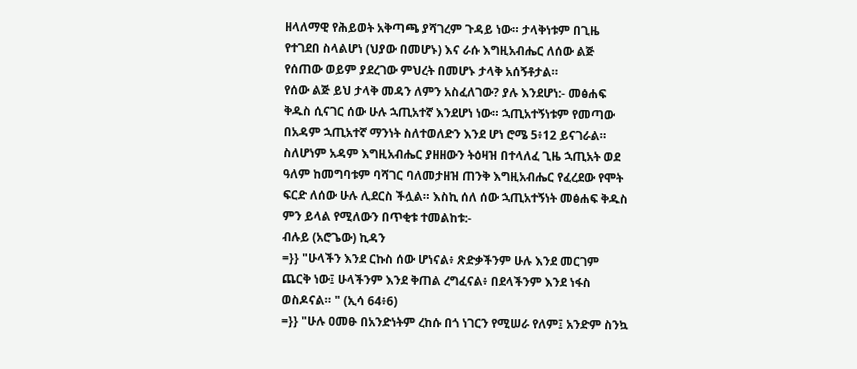ዘላለማዊ የሕይወት አቅጣጫ ያሻገረም ጉዳይ ነው። ታላቅነቱም በጊዜ የተገደበ ስላልሆነ (ህያው በመሆኑ) እና ራሱ እግዚአብሔር ለሰው ልጅ የሰጠው ወይም ያደረገው ምህረት በመሆኑ ታላቅ አሰኝቶታል።
የሰው ልጅ ይህ ታላቅ መዳን ለምን አስፈለገው? ያሉ እንደሆነ:- መፅሐፍ ቅዱስ ሲናገር ሰው ሁሉ ኋጢአተኛ እንደሆነ ነው። ኋጢአተኝነቱም የመጣው በአዳም ኋጢአተኛ ማንነት ስለተወለድን እንደ ሆነ ሮሜ 5፥12 ይናገራል። ስለሆነም አዳም እግዚአብሔር ያዘዘውን ትዕዛዝ በተላለፈ ጊዜ ኋጢአት ወደ ዓለም ከመግባቱም ባሻገር ባለመታዘዝ ጠንቅ እግዚአብሔር የፈረደው የሞት ፍርድ ለሰው ሁሉ ሊደርስ ችሏል። እስኪ ሰለ ሰው ኋጢአተኝነት መፅሐፍ ቅዱስ ምን ይላል የሚለውን በጥቂቱ ተመልከቱ:-
ብሉይ (አሮጌው) ኪዳን
=}} "ሁላችን እንደ ርኩስ ሰው ሆነናል፥ ጽድቃችንም ሁሉ እንደ መርገም ጨርቅ ነው፤ ሁላችንም እንደ ቅጠል ረግፈናል፥ በደላችንም እንደ ነፋስ ወስዶናል። " (ኢሳ 64፥6)
=}} "ሁሉ ዐመፁ በአንድነትም ረከሱ በጎ ነገርን የሚሠራ የለም፤ አንድም ስንኳ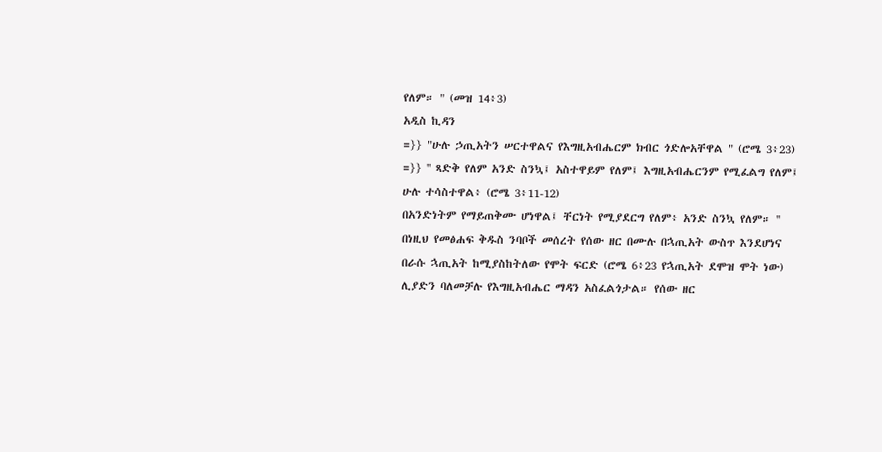የለም። " (መዝ 14፥3)
አዲስ ኪዳን
=}} "ሁሉ ኃጢአትን ሠርተዋልና የእግዚአብሔርም ክብር ጎድሎአቸዋል " (ሮሜ 3፥23)
=}} '' ጻድቅ የለም አንድ ስንኳ፤ አስተዋይም የለም፤ እግዚአብሔርንም የሚፈልግ የለም፤ ሁሉ ተሳስተዋል፥ (ሮሜ 3፥11-12)
በአንድነትም የማይጠቅሙ ሆነዋል፤ ቸርነት የሚያደርግ የለም፥ አንድ ስንኳ የለም። ''
በነዚህ የመፅሐፍ ቅዱስ ንባቦች መሰረት የሰው ዘር በሙሉ በኋጢአት ውስጥ እንደሆነና በራሱ ኋጢአት ከሚያስከትለው የሞት ፍርድ (ሮሜ 6፥23 የኋጢአት ደሞዝ ሞት ነው) ሊያድን ባለመቻሉ የእግዚአብሔር ማዳን አስፈልጎታል። የሰው ዘር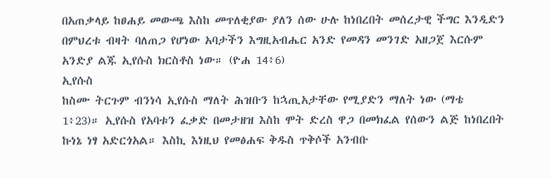በአጠቃላይ ከፀሐይ መውጫ እስከ መጥለቂያው ያለን ሰው ሁሉ ከነበረበት መሰረታዊ ችግር እንዲድን በምህረቱ ብዛት ባለጠጋ የሆነው አባታችን እግዚአብሔር አንድ የመዳን መንገድ አዘጋጀ እርሱም አንድያ ልጁ ኢየሱስ ክርስቶስ ነው። (ዮሐ 14፥6)
ኢየሱስ
ከስሙ ትርጉም ብንነሳ ኢየሱስ ማለት ሕዝቡን ከኋጢአታቸው የሚያድን ማለት ነው (ማቴ 1፥23)። ኢየሱስ የአባቱን ፈቃድ በመታዘዝ እስከ ሞት ድረስ ዋጋ በመክፈል የሰውን ልጅ ከነበረበት ኩነኔ ነፃ አድርጎአል። እስኪ እነዚህ የመፅሐፍ ቅዱስ ጥቅሶች አንብቡ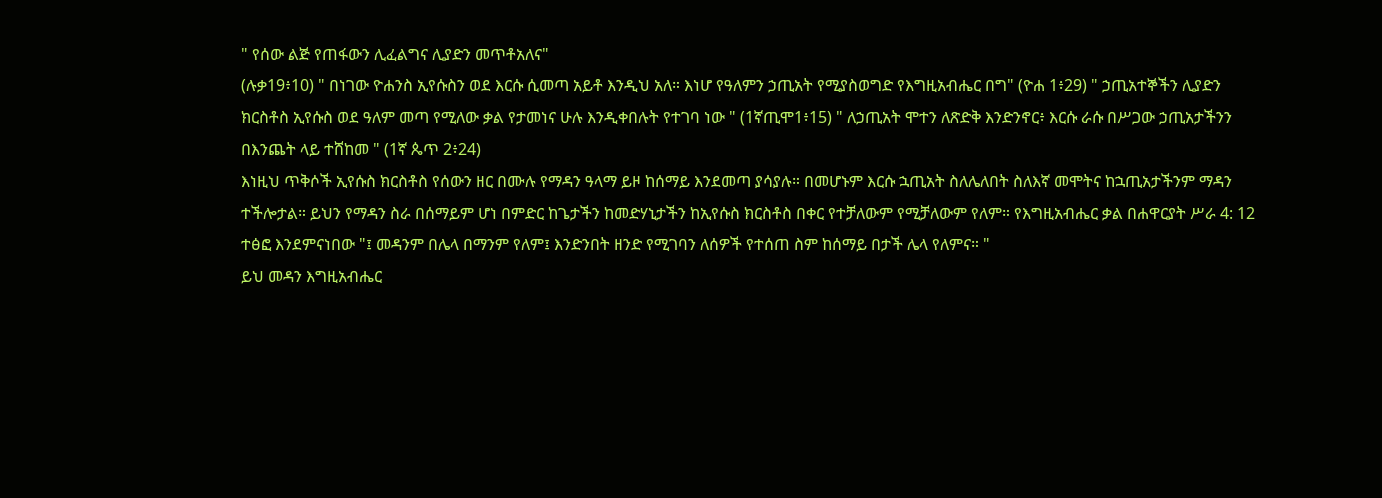" የሰው ልጅ የጠፋውን ሊፈልግና ሊያድን መጥቶአለና"
(ሉቃ19፥10) " በነገው ዮሐንስ ኢየሱስን ወደ እርሱ ሲመጣ አይቶ እንዲህ አለ። እነሆ የዓለምን ኃጢአት የሚያስወግድ የእግዚአብሔር በግ" (ዮሐ 1፥29) " ኃጢአተኞችን ሊያድን ክርስቶስ ኢየሱስ ወደ ዓለም መጣ የሚለው ቃል የታመነና ሁሉ እንዲቀበሉት የተገባ ነው " (1ኛጢሞ1፥15) " ለኃጢአት ሞተን ለጽድቅ እንድንኖር፥ እርሱ ራሱ በሥጋው ኃጢአታችንን በእንጨት ላይ ተሸከመ " (1ኛ ጴጥ 2፥24)
እነዚህ ጥቅሶች ኢየሱስ ክርስቶስ የሰውን ዘር በሙሉ የማዳን ዓላማ ይዞ ከሰማይ እንደመጣ ያሳያሉ። በመሆኑም እርሱ ኋጢአት ስለሌለበት ስለእኛ መሞትና ከኋጢአታችንም ማዳን ተችሎታል። ይህን የማዳን ስራ በሰማይም ሆነ በምድር ከጌታችን ከመድሃኒታችን ከኢየሱስ ክርስቶስ በቀር የተቻለውም የሚቻለውም የለም። የእግዚአብሔር ቃል በሐዋርያት ሥራ 4: 12 ተፅፎ እንደምናነበው "፤ መዳንም በሌላ በማንም የለም፤ እንድንበት ዘንድ የሚገባን ለሰዎች የተሰጠ ስም ከሰማይ በታች ሌላ የለምና። "
ይህ መዳን እግዚአብሔር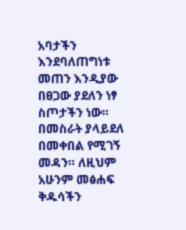አባታችን እንደባለጠግነቱ መጠን እንዲያው በፀጋው ያደለን ነፃ ስጦታችን ነው። በመስራት ያላይደለ በመቀበል የሚገኝ መዳን። ለዚህም አሁንም መፅሐፍ ቅዱሳችን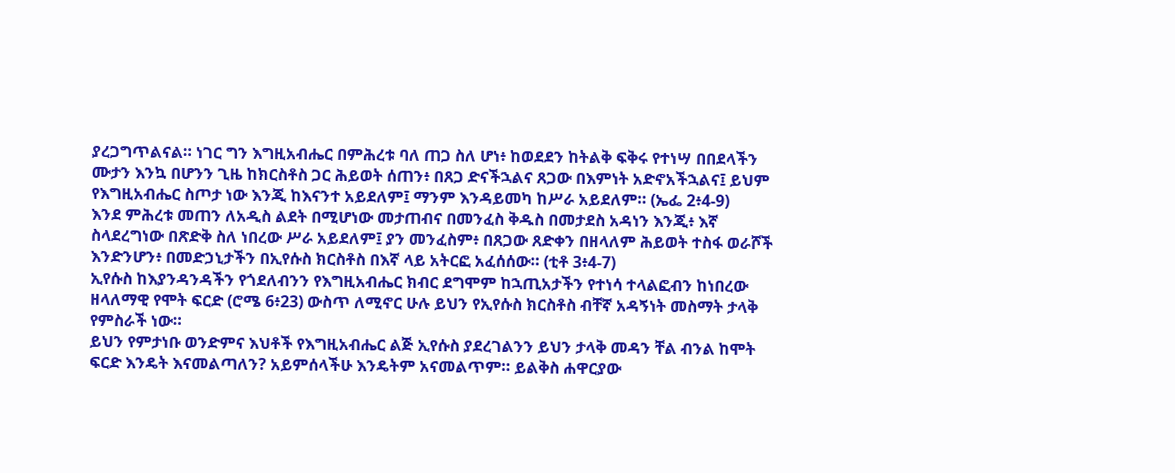ያረጋግጥልናል። ነገር ግን እግዚአብሔር በምሕረቱ ባለ ጠጋ ስለ ሆነ፥ ከወደደን ከትልቅ ፍቅሩ የተነሣ በበደላችን ሙታን እንኳ በሆንን ጊዜ ከክርስቶስ ጋር ሕይወት ሰጠን፥ በጸጋ ድናችኋልና ጸጋው በእምነት አድኖአችኋልና፤ ይህም የእግዚአብሔር ስጦታ ነው እንጂ ከእናንተ አይደለም፤ ማንም እንዳይመካ ከሥራ አይደለም። (ኤፌ 2፥4-9)
እንደ ምሕረቱ መጠን ለአዲስ ልደት በሚሆነው መታጠብና በመንፈስ ቅዱስ በመታደስ አዳነን እንጂ፥ እኛ ስላደረግነው በጽድቅ ስለ ነበረው ሥራ አይደለም፤ ያን መንፈስም፥ በጸጋው ጸድቀን በዘላለም ሕይወት ተስፋ ወራሾች እንድንሆን፥ በመድኃኒታችን በኢየሱስ ክርስቶስ በእኛ ላይ አትርፎ አፈሰሰው። (ቲቶ 3፥4-7)
ኢየሱስ ከእያንዳንዳችን የጎደለብንን የእግዚአብሔር ክብር ደግሞም ከኋጢአታችን የተነሳ ተላልፎብን ከነበረው ዘላለማዊ የሞት ፍርድ (ሮሜ 6፥23) ውስጥ ለሚኖር ሁሉ ይህን የኢየሱስ ክርስቶስ ብቸኛ አዳኝነት መስማት ታላቅ የምስራች ነው።
ይህን የምታነቡ ወንድምና እህቶች የእግዚአብሔር ልጅ ኢየሱስ ያደረገልንን ይህን ታላቅ መዳን ቸል ብንል ከሞት ፍርድ እንዴት እናመልጣለን? አይምሰላችሁ እንዴትም አናመልጥም። ይልቅስ ሐዋርያው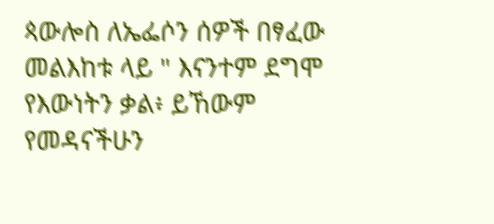ጳውሎስ ለኤፌሶን ሰዎች በፃፈው መልእከቱ ላይ " እናንተም ደግሞ የእውነትን ቃል፥ ይኸውም የመዳናችሁን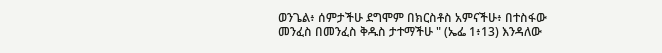ወንጌል፥ ሰምታችሁ ደግሞም በክርስቶስ አምናችሁ፥ በተስፋው መንፈስ በመንፈስ ቅዱስ ታተማችሁ " (ኤፌ 1፥13) እንዳለው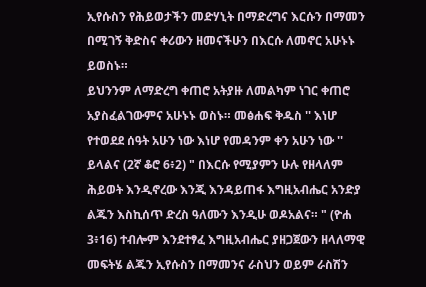ኢየሱስን የሕይወታችን መድሃኒት በማድረግና እርሱን በማመን በሚገኝ ቅድስና ቀሪውን ዘመናችሁን በእርሱ ለመኖር አሁኑኑ ይወስኑ።
ይህንንም ለማድረግ ቀጠሮ አትያዙ ለመልካም ነገር ቀጠሮ አያስፈልገውምና አሁኑኑ ወስኑ። መፅሐፍ ቅዱስ '' እነሆ የተወደደ ሰዓት አሁን ነው እነሆ የመዳንም ቀን አሁን ነው '' ይላልና (2ኛ ቆሮ 6፥2) " በእርሱ የሚያምን ሁሉ የዘላለም ሕይወት እንዲኖረው እንጂ እንዳይጠፋ እግዚአብሔር አንድያ ልጁን እስኪሰጥ ድረስ ዓለሙን እንዲሁ ወዶአልና። " (ዮሐ 3፥16) ተብሎም እንደተፃፈ እግዚአብሔር ያዘጋጀውን ዘላለማዊ መፍትሄ ልጁን ኢየሱስን በማመንና ራስህን ወይም ራስሽን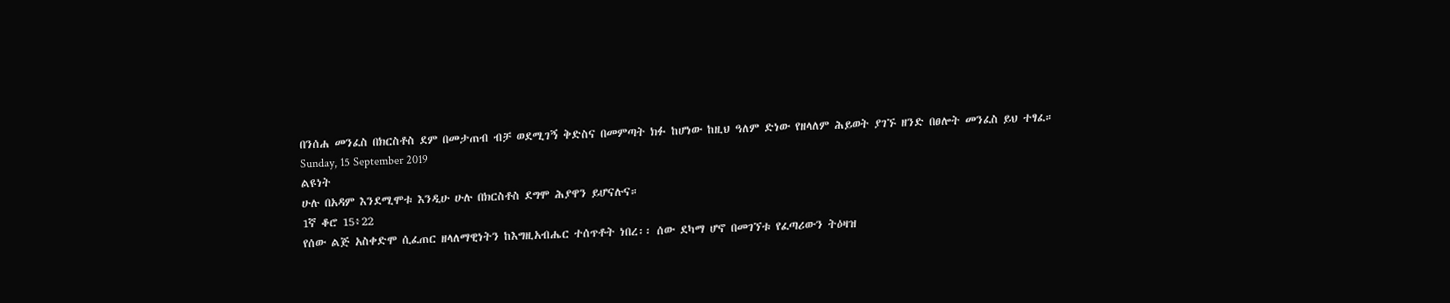በንሰሐ መንፈስ በክርስቶስ ደም በመታጠብ ብቻ ወደሚገኝ ቅድስና በመምጣት ክፉ ከሆነው ከዚህ ዓለም ድነው የዘላለም ሕይወት ያገኙ ዘንድ በፀሎት መንፈስ ይህ ተፃፈ።
Sunday, 15 September 2019
ልዩነት
ሁሉ በአዳም እንደሚሞቱ እንዲሁ ሁሉ በክርስቶስ ደግሞ ሕያዋን ይሆናሉና።
1ኛ ቆሮ 15፥22
የሰው ልጅ አስቀድሞ ሲፈጠር ዘላለማዊነትን ከእግዚአብሔር ተሰጥቶት ነበረ፡፡ ሰው ደካማ ሆኖ በመገኘቱ የፈጣሪውን ትዕዛዝ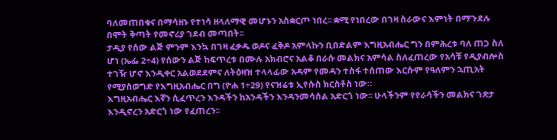ባለመጠበቁና በማሳዘኑ የተነሳ ዘላለማዊ መሆኑን አስቋርጦ ነበረ፡፡ ቋሚ የነበረው በገዛ ስራውና እምነት በማጉደሉ በሞት ቅጣት የመኖሪያ ገደብ መጣበት፡፡
ታዲያ የሰው ልጅ ምንም እንኳ በገዛ ፈቃዱ ወዶና ፈቅዶ አምላኩን ቢበድልም እግዚአብሔር ግን በምሕረቱ ባለ ጠጋ ስለ ሆነ (ኤፌ 2÷4) የሰውን ልጅ ከፍጥረቱ በሙሉ አክብሮና አልቆ በራሱ መልክና አምሳል ስለፈጠረው የአሳቹ የዲያብሎስ ተገዥ ሆኖ እንዲቀር አልወደደምና ለትዕዛዝ ተላላፊው አዳም የመዳን ተስፋ ተሰጠው እርሱም የዓለምን ኋጢአት የሚያስወግድ የእግዚአብሔር በግ (ዮሐ 1÷29) የናዝሬቱ ኢየሱስ ክርስቶስ ነው።
እግዚአብሔር እኛን ሲፈጥረን እንዳችን ከአንዳችን እንዳንመሳሰል አድርጎ ነው፡፡ ሁላችንም የየራሳችን መልክና ገጽታ እንዲኖረን አድርጎ ነው የፈጠረን፡፡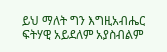ይህ ማለት ግን እግዚአብሔር ፍትሃዊ አይደለም አያስብልም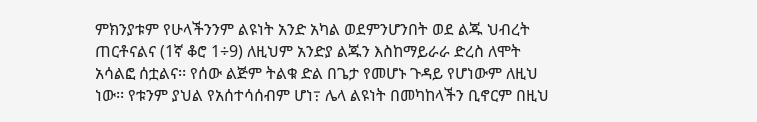ምክንያቱም የሁላችንንም ልዩነት አንድ አካል ወደምንሆንበት ወደ ልጁ ህብረት ጠርቶናልና (1ኛ ቆሮ 1÷9) ለዚህም አንድያ ልጁን እስከማይራራ ድረስ ለሞት አሳልፎ ሰቷልና፡፡ የሰው ልጅም ትልቁ ድል በጌታ የመሆኑ ጉዳይ የሆነውም ለዚህ ነው፡፡ የቱንም ያህል የአሰተሳሰብም ሆነ߹ ሌላ ልዩነት በመካከላችን ቢኖርም በዚህ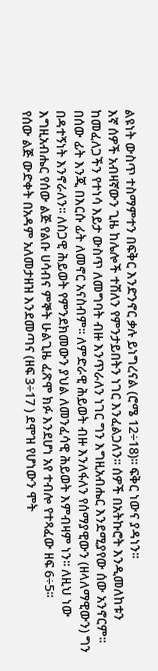ልዩነት ውስጥ ተስማምተን በፍቅር እንድንኖር ቃሉ ይነግረናል (ሮሜ 12÷18)፡፡ ፍቅር ነውና ያዳነን፡፡
እኛ ሰዎች አብዛኛውን ጊዜ ከሌሎች ተሽለን የምንታይበትን ነገር እንፈልጋለን፡፡ ሰዎች በአትኩሮት እንዲመለከቱን ከመፈለጋችን የተነሳ እይታ ውስጥ ለመግባት ብዙ እንጥራለን ነገር ግን እግዚአብሔር እንደሚያየው ሰው አንኖርም፡፡ በሰው ፊት እንጂ በእርሱ ፊት ለመኖር አናስብም፡፡ ለምድራዊ ሕይወት ብዙ እንለፋለን የሰማያዊውን (ዘላለማዊውን) ግን በዳተኝነት እንኖራለን፡፡ ለስጋዊ ሕይወት የምንደክመውን ያህል ለመንፈሳዊ ሕይወት እምብዛም ነን፡፡ ለዚህ ነው እግዚአብሔር የሰው ልጅ የልቡ ሀሳብና ምኞት ሁልጊዜ ፈጽሞ ክፉ እንደሆነ አየ ተብሎ የተጻፈው ዘፍ 6÷5፡፡
የሰው ልጅ ውድቀት በአዳም አለመታዘዝ እንደመጣና (ዘፍ 3÷17 ) ደሞዝ የሆነውን ሞት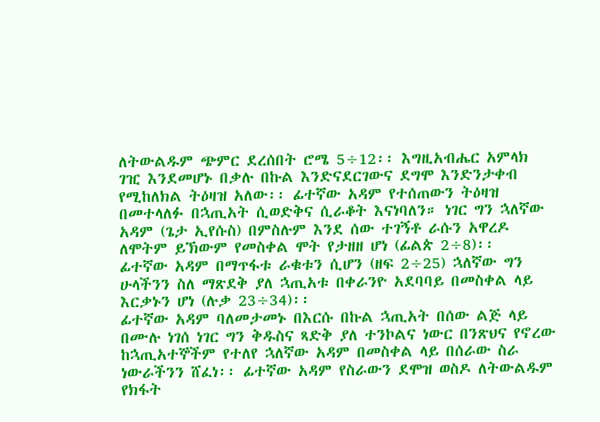ለትውልዱም ጭምር ደረሰበት ሮሜ 5÷12፡፡ እግዚአብሔር አምላክ ገዢ እንደመሆኑ በቃሉ በኩል እንድናደርገውና ደግሞ እንድንታቀብ የሚከለክል ትዕዛዝ አለው፡፡ ፊተኛው አዳም የተሰጠውን ትዕዛዝ በመተላለፉ በኋጢአት ሲወድቅና ሲራቆት እናነባለን። ነገር ግን ኋለኛው አዳም (ጌታ ኢየሱስ) በምስሉም እንደ ሰው ተገኝቶ ራሱን አዋረዶ ለሞትም ይኽውም የመስቀል ሞት የታዘዘ ሆነ (ፊልጵ 2÷8)፡፡
ፊተኛው አዳም በማጥፋቱ ራቁቱን ሲሆን (ዘፍ 2÷25) ኋለኛው ግን ሁላችንን ስለ ማጽደቅ ያለ ኋጢአቱ በቀራንዮ አደባባይ በመስቀል ላይ እርቃኑን ሆነ (ሉቃ 23÷34)፡፡
ፊተኛው አዳም ባለመታመኑ በእርሱ በኩል ኋጢአት በሰው ልጅ ላይ በሙሉ ነገሰ ነገር ግን ቅዱስና ጻድቅ ያለ ተንኮልና ነውር በንጽህና የኖረው ከኋጢአተኞችም የተለየ ኋለኛው አዳም በመስቀል ላይ በሰራው ስራ ነውራችንን ሸፈነ፡፡ ፊተኛው አዳም የስራውን ደሞዝ ወስዶ ለትውልዱም የክፋት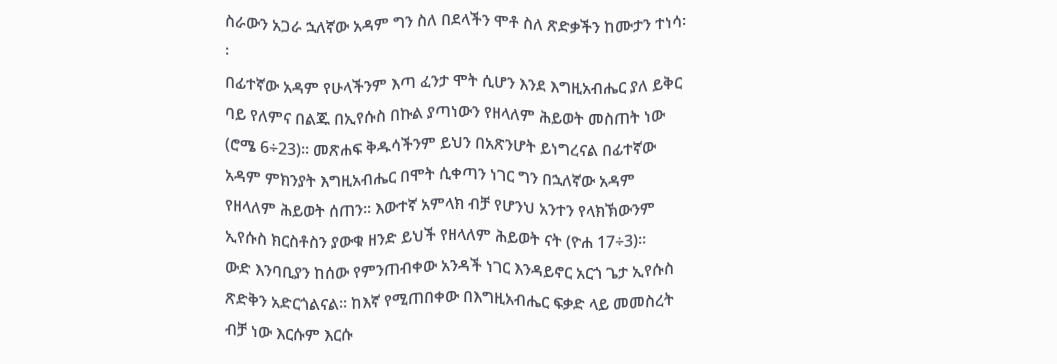ስራውን አጋራ ኋለኛው አዳም ግን ስለ በደላችን ሞቶ ስለ ጽድቃችን ከሙታን ተነሳ፡፡
በፊተኛው አዳም የሁላችንም እጣ ፈንታ ሞት ሲሆን እንደ እግዚአብሔር ያለ ይቅር ባይ የለምና በልጁ በኢየሱስ በኩል ያጣነውን የዘላለም ሕይወት መስጠት ነው (ሮሜ 6÷23)፡፡ መጽሐፍ ቅዱሳችንም ይህን በአጽንሆት ይነግረናል በፊተኛው አዳም ምክንያት እግዚአብሔር በሞት ሲቀጣን ነገር ግን በኋለኛው አዳም የዘላለም ሕይወት ሰጠን፡፡ እውተኛ አምላክ ብቻ የሆንህ አንተን የላክኽውንም ኢየሱስ ክርስቶስን ያውቁ ዘንድ ይህች የዘላለም ሕይወት ናት (ዮሐ 17÷3)፡፡
ውድ እንባቢያን ከሰው የምንጠብቀው አንዳች ነገር እንዳይኖር አርጎ ጌታ ኢየሱስ ጽድቅን አድርጎልናል፡፡ ከእኛ የሚጠበቀው በእግዚአብሔር ፍቃድ ላይ መመስረት ብቻ ነው እርሱም እርሱ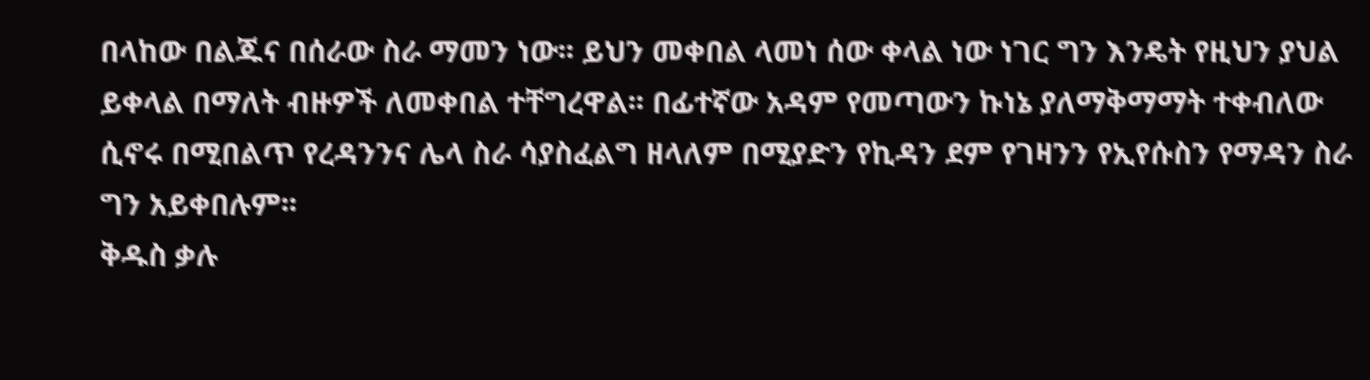በላከው በልጁና በሰራው ስራ ማመን ነው፡፡ ይህን መቀበል ላመነ ሰው ቀላል ነው ነገር ግን እንዴት የዚህን ያህል ይቀላል በማለት ብዙዎች ለመቀበል ተቸግረዋል፡፡ በፊተኛው አዳም የመጣውን ኩነኔ ያለማቅማማት ተቀብለው ሲኖሩ በሚበልጥ የረዳንንና ሌላ ስራ ሳያስፈልግ ዘላለም በሚያድን የኪዳን ደም የገዛንን የኢየሱስን የማዳን ስራ ግን አይቀበሉም፡፡
ቅዱስ ቃሉ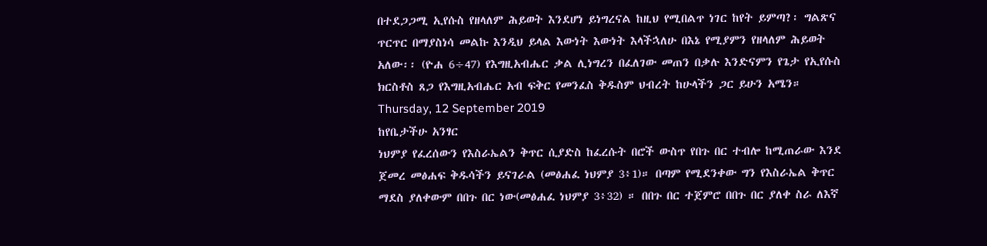በተደጋጋሚ ኢየሱስ የዘላለም ሕይወት እንደሆነ ይነግረናል ከዚህ የሚበልጥ ነገር ከየት ይምጣ?፡ ግልጽና ጥርጥር በማያስነሳ መልኩ እንዲህ ይላል እውነት እውነት እላችኋለሁ በእኔ የሚያምን የዘላለም ሕይወት አለው፡፡ (ዮሐ 6÷47) የእግዚአብሔር ቃል ሊነግረን በፈለገው መጠን በቃሉ እንድናምን የጌታ የኢየሱስ ክርስቶስ ጸጋ የእግዚአብሔር አብ ፍቅር የመንፈስ ቅዱስም ህብረት ከሁላችን ጋር ይሁን አሜን።
Thursday, 12 September 2019
ከየቤታችሁ አንፃር
ነህምያ የፈረሰውን የእስራኤልን ቅጥር ሲያድስ ከፈረሱት በሮች ውስጥ የበጉ በር ተብሎ ከሚጠራው እንደ ጀመረ መፅሐፍ ቅዱሳችን ይናገራል (መፅሐፈ ነህምያ 3፥1)። በጣም የሚደንቀው ግን የእስራኤል ቅጥር ማደስ ያለቀውም በበጉ በር ነው(መፅሐፈ ነህምያ 3፥32) ። በበጉ በር ተጀምሮ በበጉ በር ያለቀ ስራ ለእኛ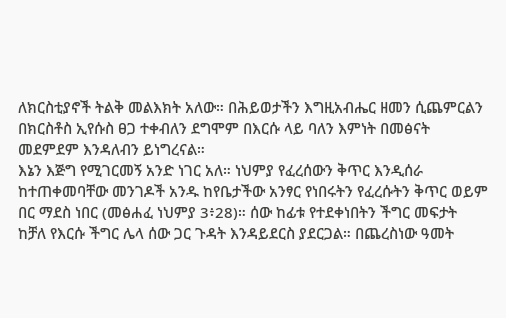ለክርስቲያኖች ትልቅ መልእክት አለው። በሕይወታችን እግዚአብሔር ዘመን ሲጨምርልን በክርስቶስ ኢየሱስ ፀጋ ተቀብለን ደግሞም በእርሱ ላይ ባለን እምነት በመፅናት መደምደም እንዳለብን ይነግረናል።
እኔን እጅግ የሚገርመኝ አንድ ነገር አለ። ነህምያ የፈረሰውን ቅጥር እንዲሰራ ከተጠቀመባቸው መንገዶች አንዱ ከየቤታችው አንፃር የነበሩትን የፈረሱትን ቅጥር ወይም በር ማደስ ነበር (መፅሐፈ ነህምያ 3፥28)። ሰው ከፊቱ የተደቀነበትን ችግር መፍታት ከቻለ የእርሱ ችግር ሌላ ሰው ጋር ጉዳት እንዳይደርስ ያደርጋል። በጨረስነው ዓመት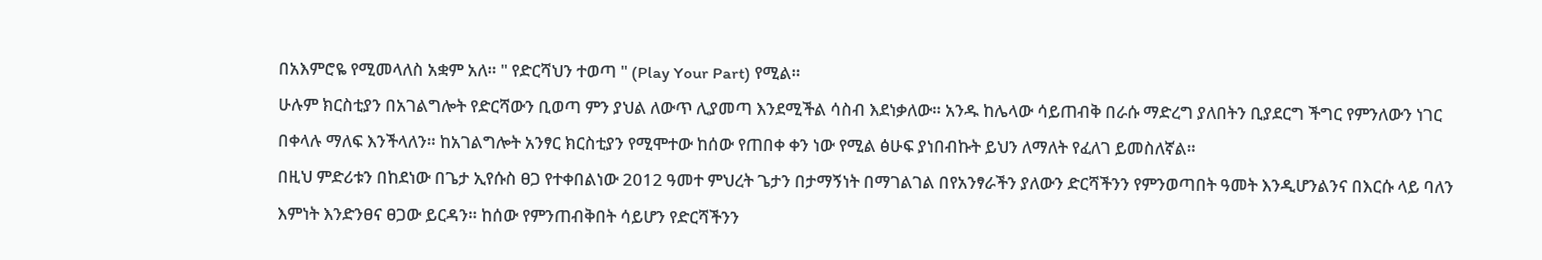በአእምሮዬ የሚመላለስ አቋም አለ። " የድርሻህን ተወጣ " (Play Your Part) የሚል።
ሁሉም ክርስቲያን በአገልግሎት የድርሻውን ቢወጣ ምን ያህል ለውጥ ሊያመጣ እንደሚችል ሳስብ እደነቃለው። አንዱ ከሌላው ሳይጠብቅ በራሱ ማድረግ ያለበትን ቢያደርግ ችግር የምንለውን ነገር በቀላሉ ማለፍ እንችላለን። ከአገልግሎት አንፃር ክርስቲያን የሚሞተው ከሰው የጠበቀ ቀን ነው የሚል ፅሁፍ ያነበብኩት ይህን ለማለት የፈለገ ይመስለኛል።
በዚህ ምድሪቱን በከደነው በጌታ ኢየሱስ ፀጋ የተቀበልነው 2012 ዓመተ ምህረት ጌታን በታማኝነት በማገልገል በየአንፃራችን ያለውን ድርሻችንን የምንወጣበት ዓመት እንዲሆንልንና በእርሱ ላይ ባለን እምነት እንድንፀና ፀጋው ይርዳን። ከሰው የምንጠብቅበት ሳይሆን የድርሻችንን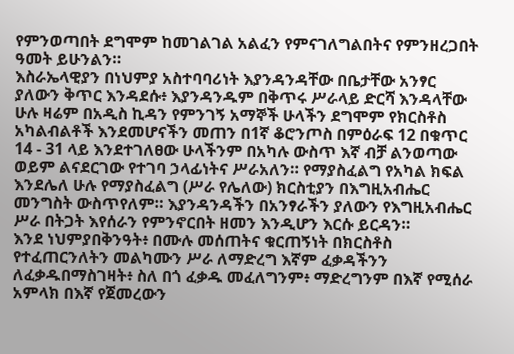የምንወጣበት ደግሞም ከመገልገል አልፈን የምናገለግልበትና የምንዘረጋበት ዓመት ይሁንልን።
እስራኤላዊያን በነህምያ አስተባባሪነት እያንዳንዳቸው በቤታቸው አንፃር ያለውን ቅጥር እንዳደሱ፥ እያንዳንዱም በቅጥሩ ሥራላይ ድርሻ እንዳላቸው ሁሉ ዛሬም በአዲስ ኪዳን የምንገኝ አማኞች ሁላችን ደግሞም የክርስቶስ አካልብልቶች እንደመሆናችን መጠን በ1ኛ ቆሮንጦስ በምዕራፍ 12 በቁጥር 14 - 31 ላይ እንደተገለፀው ሁላችንም በአካሉ ውስጥ እኛ ብቻ ልንወጣው ወይም ልናደርገው የተገባ ኃላፊነትና ሥራአለን። የማያስፈልግ የአካል ክፍል እንደሌለ ሁሉ የማያስፈልግ (ሥራ የሌለው) ክርስቲያን በእግዚአብሔር መንግስት ውስጥየለም። እያንዳንዳችን በአንፃራችን ያለውን የእግዚአብሔር ሥራ በትጋት እየሰራን የምንኖርበት ዘመን እንዲሆን እርሱ ይርዳን።
እንደ ነህምያበቅንዓት፥ በሙሉ መሰጠትና ቁርጠኝነት በክርስቶስ የተፈጠርንለትን መልካሙን ሥራ ለማድረግ እኛም ፈቃዳችንን ለፈቃዱበማስገዛት፥ ስለ በጎ ፈቃዱ መፈለግንም፥ ማድረግንም በእኛ የሚሰራ አምላክ በእኛ የጀመረውን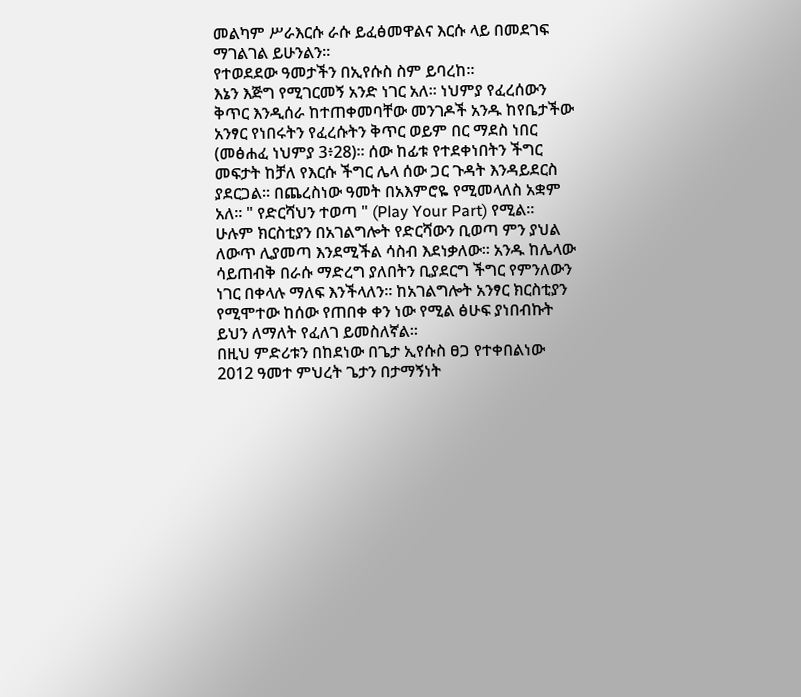መልካም ሥራእርሱ ራሱ ይፈፅመዋልና እርሱ ላይ በመደገፍ ማገልገል ይሁንልን።
የተወደደው ዓመታችን በኢየሱስ ስም ይባረከ።
እኔን እጅግ የሚገርመኝ አንድ ነገር አለ። ነህምያ የፈረሰውን ቅጥር እንዲሰራ ከተጠቀመባቸው መንገዶች አንዱ ከየቤታችው አንፃር የነበሩትን የፈረሱትን ቅጥር ወይም በር ማደስ ነበር (መፅሐፈ ነህምያ 3፥28)። ሰው ከፊቱ የተደቀነበትን ችግር መፍታት ከቻለ የእርሱ ችግር ሌላ ሰው ጋር ጉዳት እንዳይደርስ ያደርጋል። በጨረስነው ዓመት በአእምሮዬ የሚመላለስ አቋም አለ። " የድርሻህን ተወጣ " (Play Your Part) የሚል።
ሁሉም ክርስቲያን በአገልግሎት የድርሻውን ቢወጣ ምን ያህል ለውጥ ሊያመጣ እንደሚችል ሳስብ እደነቃለው። አንዱ ከሌላው ሳይጠብቅ በራሱ ማድረግ ያለበትን ቢያደርግ ችግር የምንለውን ነገር በቀላሉ ማለፍ እንችላለን። ከአገልግሎት አንፃር ክርስቲያን የሚሞተው ከሰው የጠበቀ ቀን ነው የሚል ፅሁፍ ያነበብኩት ይህን ለማለት የፈለገ ይመስለኛል።
በዚህ ምድሪቱን በከደነው በጌታ ኢየሱስ ፀጋ የተቀበልነው 2012 ዓመተ ምህረት ጌታን በታማኝነት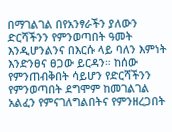በማገልገል በየአንፃራችን ያለውን ድርሻችንን የምንወጣበት ዓመት እንዲሆንልንና በእርሱ ላይ ባለን እምነት እንድንፀና ፀጋው ይርዳን። ከሰው የምንጠብቅበት ሳይሆን የድርሻችንን የምንወጣበት ደግሞም ከመገልገል አልፈን የምናገለግልበትና የምንዘረጋበት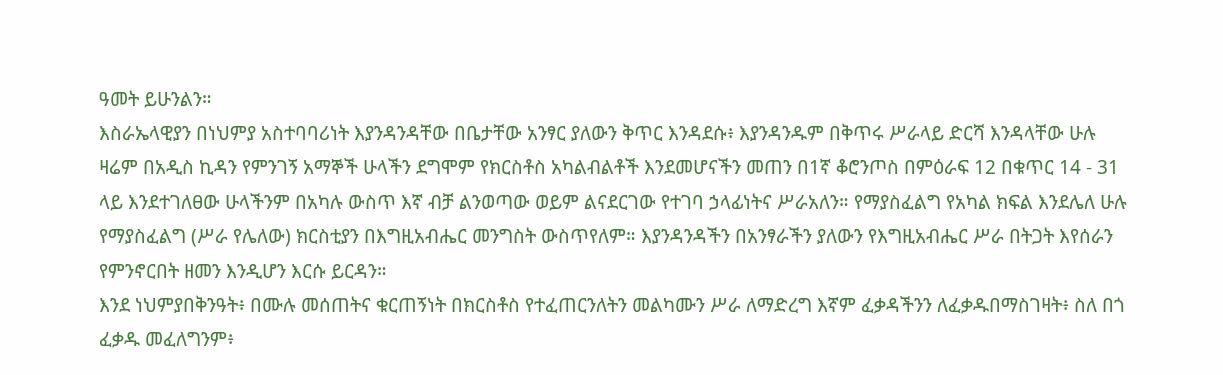ዓመት ይሁንልን።
እስራኤላዊያን በነህምያ አስተባባሪነት እያንዳንዳቸው በቤታቸው አንፃር ያለውን ቅጥር እንዳደሱ፥ እያንዳንዱም በቅጥሩ ሥራላይ ድርሻ እንዳላቸው ሁሉ ዛሬም በአዲስ ኪዳን የምንገኝ አማኞች ሁላችን ደግሞም የክርስቶስ አካልብልቶች እንደመሆናችን መጠን በ1ኛ ቆሮንጦስ በምዕራፍ 12 በቁጥር 14 - 31 ላይ እንደተገለፀው ሁላችንም በአካሉ ውስጥ እኛ ብቻ ልንወጣው ወይም ልናደርገው የተገባ ኃላፊነትና ሥራአለን። የማያስፈልግ የአካል ክፍል እንደሌለ ሁሉ የማያስፈልግ (ሥራ የሌለው) ክርስቲያን በእግዚአብሔር መንግስት ውስጥየለም። እያንዳንዳችን በአንፃራችን ያለውን የእግዚአብሔር ሥራ በትጋት እየሰራን የምንኖርበት ዘመን እንዲሆን እርሱ ይርዳን።
እንደ ነህምያበቅንዓት፥ በሙሉ መሰጠትና ቁርጠኝነት በክርስቶስ የተፈጠርንለትን መልካሙን ሥራ ለማድረግ እኛም ፈቃዳችንን ለፈቃዱበማስገዛት፥ ስለ በጎ ፈቃዱ መፈለግንም፥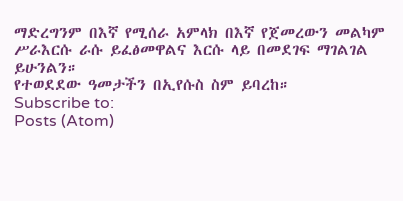ማድረግንም በእኛ የሚሰራ አምላክ በእኛ የጀመረውን መልካም ሥራእርሱ ራሱ ይፈፅመዋልና እርሱ ላይ በመደገፍ ማገልገል ይሁንልን።
የተወደደው ዓመታችን በኢየሱስ ስም ይባረከ።
Subscribe to:
Posts (Atom)